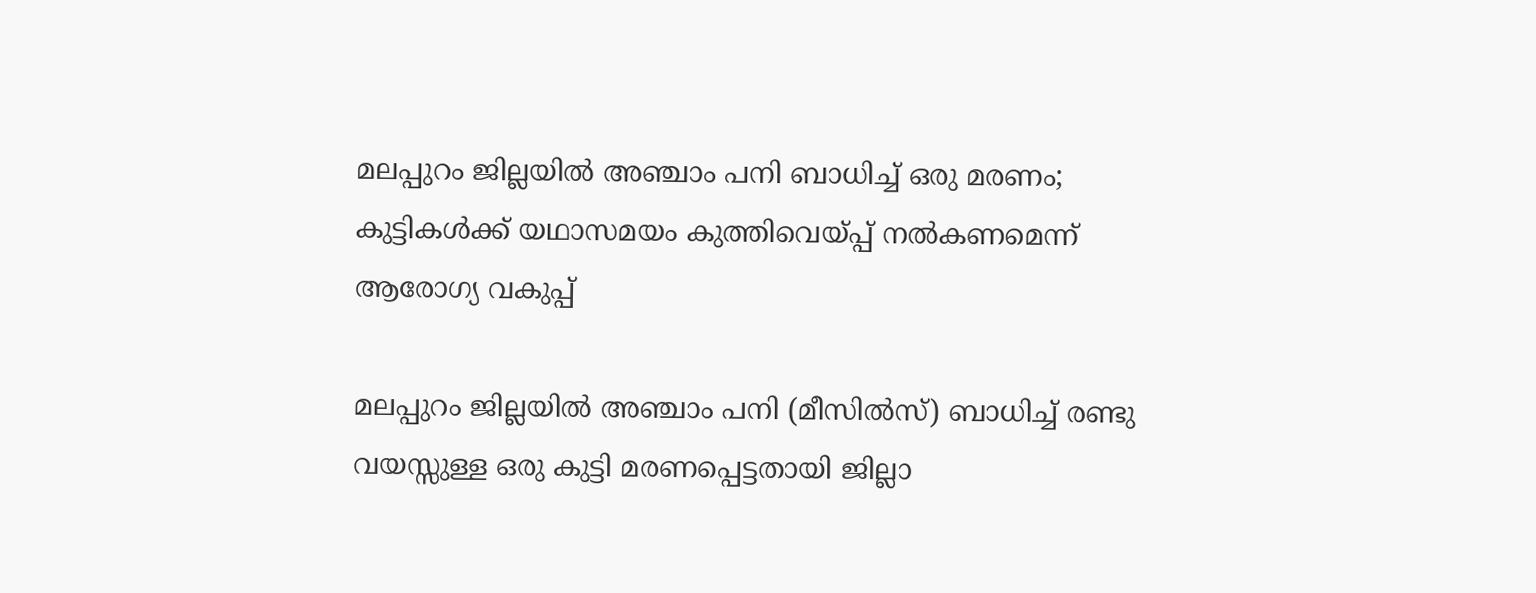മലപ്പുറം ജില്ലയില്‍ അഞ്ചാം പനി ബാധിച്ച് ഒരു മരണം; കുട്ടികള്‍ക്ക് യഥാസമയം കുത്തിവെയ്പ്പ് നല്‍കണമെന്ന് ആരോഗ്യ വകുപ്പ്

മലപ്പുറം ജില്ലയില്‍ അഞ്ചാം പനി (മീസില്‍സ്) ബാധിച്ച് രണ്ടു വയസ്സുള്ള ഒരു കുട്ടി മരണപ്പെട്ടതായി ജില്ലാ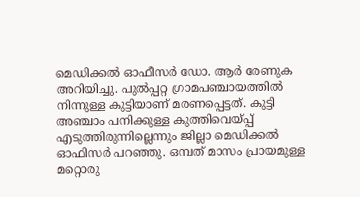മെഡിക്കല്‍ ഓഫീസര്‍ ഡോ. ആര്‍ രേണുക അറിയിച്ചു. പുല്‍പ്പറ്റ ഗ്രാമപഞ്ചായത്തില്‍ നിന്നുള്ള കുട്ടിയാണ് മരണപ്പെട്ടത്. കുട്ടി അഞ്ചാം പനിക്കുള്ള കുത്തിവെയ്പ്പ് എടുത്തിരുന്നില്ലെന്നും ജില്ലാ മെഡിക്കല്‍ ഓഫിസര്‍ പറഞ്ഞു. ഒമ്പത് മാസം പ്രായമുള്ള മറ്റൊരു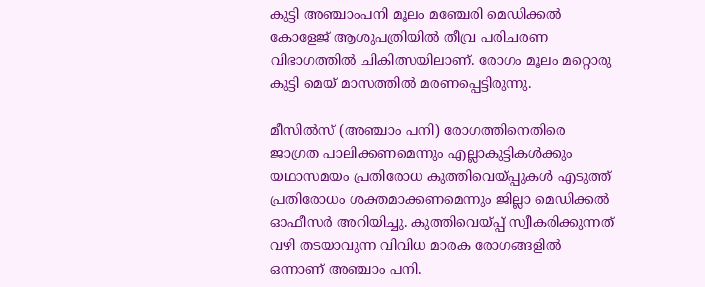കുട്ടി അഞ്ചാംപനി മൂലം മഞ്ചേരി മെഡിക്കല്‍ കോളേജ് ആശുപത്രിയില്‍ തീവ്ര പരിചരണ വിഭാഗത്തില്‍ ചികിത്സയിലാണ്. രോഗം മൂലം മറ്റൊരു കുട്ടി മെയ് മാസത്തില്‍ മരണപ്പെട്ടിരുന്നു.

മീസില്‍സ് (അഞ്ചാം പനി) രോഗത്തിനെതിരെ ജാഗ്രത പാലിക്കണമെന്നും എല്ലാകുട്ടികള്‍ക്കും യഥാസമയം പ്രതിരോധ കുത്തിവെയ്പ്പുകള്‍ എടുത്ത് പ്രതിരോധം ശക്തമാക്കണമെന്നും ജില്ലാ മെഡിക്കല്‍ ഓഫീസര്‍ അറിയിച്ചു. കുത്തിവെയ്പ്പ് സ്വീകരിക്കുന്നത് വഴി തടയാവുന്ന വിവിധ മാരക രോഗങ്ങളില്‍ ഒന്നാണ് അഞ്ചാം പനി.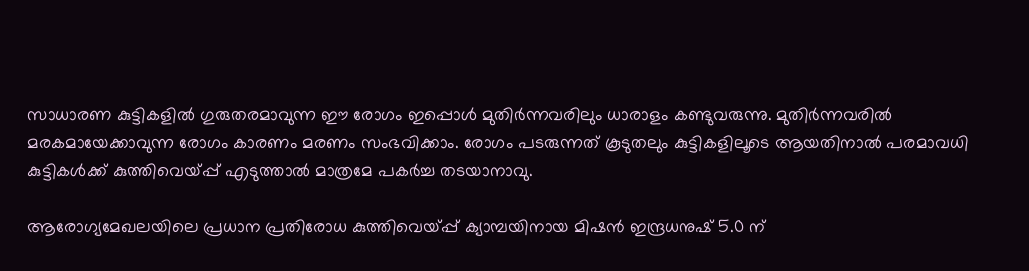സാധാരണ കുട്ടികളില്‍ ഗുരുതരമാവുന്ന ഈ രോഗം ഇപ്പൊള്‍ മുതിര്‍ന്നവരിലും ധാരാളം കണ്ടുവരുന്നു. മുതിര്‍ന്നവരില്‍ മരകമായേക്കാവുന്ന രോഗം കാരണം മരണം സംഭവിക്കാം. രോഗം പടരുന്നത് കൂടുതലും കുട്ടികളിലൂടെ ആയതിനാല്‍ പരമാവധി കുട്ടികള്‍ക്ക് കുത്തിവെയ്പ്പ് എടുത്താല്‍ മാത്രമേ പകര്‍ച്ച തടയാനാവു.

ആരോഗ്യമേഖലയിലെ പ്രധാന പ്രതിരോധ കുത്തിവെയ്പ്പ് ക്യാമ്പയിനായ മിഷന്‍ ഇന്ദ്രധനുഷ് 5.0 ന്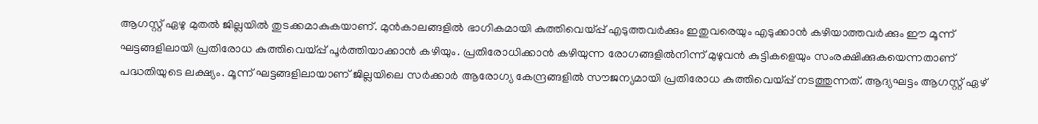ആഗസ്റ്റ് ഏഴു മുതല്‍ ജില്ലയില്‍ തുടക്കമാകുകയാണ്. മുന്‍കാലങ്ങളില്‍ ഭാഗികമായി കുത്തിവെയ്പ്പ് എടുത്തവര്‍ക്കും ഇതുവരെയും എടുക്കാന്‍ കഴിയാത്തവര്‍ക്കും ഈ മൂന്ന് ഘട്ടങ്ങളിലായി പ്രതിരോധ കുത്തിവെയ്പ്പ് പൂര്‍ത്തിയാക്കാന്‍ കഴിയും. പ്രതിരോധിക്കാന്‍ കഴിയുന്ന രോഗങ്ങളില്‍നിന്ന് മുഴുവന്‍ കുട്ടികളെയും സംരക്ഷിക്കുകയെന്നതാണ് പദ്ധതിയുടെ ലക്ഷ്യം. മൂന്ന് ഘട്ടങ്ങളിലായാണ് ജില്ലയിലെ സര്‍ക്കാര്‍ ആരോഗ്യ കേന്ദ്രങ്ങളില്‍ സൗജന്യമായി പ്രതിരോധ കുത്തിവെയ്പ്പ് നടത്തുന്നത്. ആദ്യഘട്ടം ആഗസ്റ്റ് ഏഴ്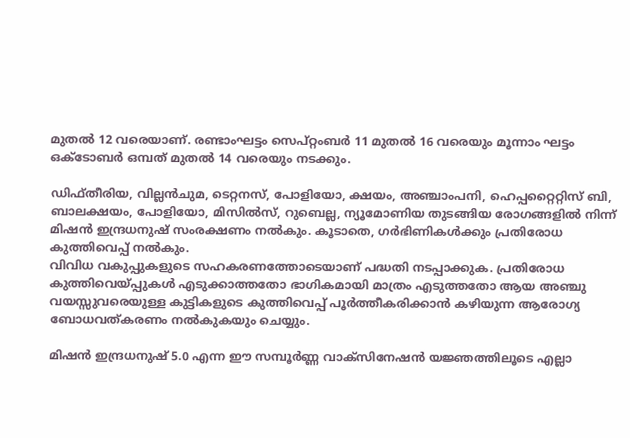മുതല്‍ 12 വരെയാണ്. രണ്ടാംഘട്ടം സെപ്റ്റംബര്‍ 11 മുതല്‍ 16 വരെയും മൂന്നാം ഘട്ടം ഒക്ടോബര്‍ ഒമ്പത് മുതല്‍ 14 വരെയും നടക്കും.

ഡിഫ്തീരിയ, വില്ലന്‍ചുമ, ടെറ്റനസ്, പോളിയോ, ക്ഷയം, അഞ്ചാംപനി, ഹെപ്പറ്റൈറ്റിസ് ബി, ബാലക്ഷയം, പോളിയോ, മിസില്‍സ്, റുബെല്ല, ന്യൂമോണിയ തുടങ്ങിയ രോഗങ്ങളില്‍ നിന്ന് മിഷന്‍ ഇന്ദ്രധനുഷ് സംരക്ഷണം നല്‍കും. കൂടാതെ, ഗര്‍ഭിണികള്‍ക്കും പ്രതിരോധ കുത്തിവെപ്പ് നല്‍കും.
വിവിധ വകുപ്പുകളുടെ സഹകരണത്തോടെയാണ് പദ്ധതി നടപ്പാക്കുക. പ്രതിരോധ കുത്തിവെയ്പ്പുകള്‍ എടുക്കാത്തതോ ഭാഗികമായി മാത്രം എടുത്തതോ ആയ അഞ്ചു വയസ്സുവരെയുള്ള കുട്ടികളുടെ കുത്തിവെപ്പ് പൂര്‍ത്തീകരിക്കാന്‍ കഴിയുന്ന ആരോഗ്യ ബോധവത്കരണം നല്‍കുകയും ചെയ്യും.

മിഷന്‍ ഇന്ദ്രധനുഷ് 5.0 എന്ന ഈ സമ്പൂര്‍ണ്ണ വാക്‌സിനേഷന്‍ യജ്ഞത്തിലൂടെ എല്ലാ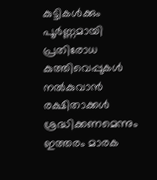കുട്ടികള്‍ക്കും പൂര്‍ണ്ണമായി പ്രതിരോധ കുത്തിവെപ്പുകള്‍ നല്‍കുവാന്‍ രക്ഷിതാക്കള്‍ ശ്രദ്ധിക്കണമെന്നും ഇത്തരം മാരക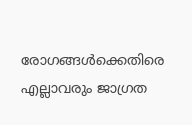രോഗങ്ങള്‍ക്കെതിരെ എല്ലാവരും ജാഗ്രത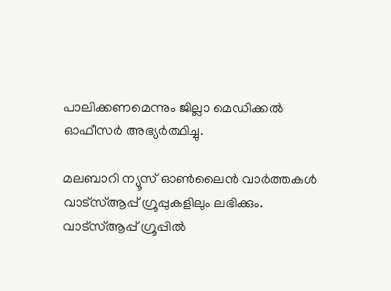പാലിക്കണമെന്നും ജില്ലാ മെഡിക്കല്‍ ഓഫീസര്‍ അഭ്യര്‍ത്ഥിച്ചു.

മലബാറി ന്യൂസ് ഓണ്‍ലൈന്‍ വാര്‍ത്തകള്‍ വാട്‌സ്ആപ്പ് ഗ്രൂപ്പുകളിലും ലഭിക്കും. വാട്‌സ്ആപ്പ് ഗ്രൂപ്പില്‍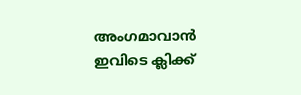അംഗമാവാന്‍ ഇവിടെ ക്ലിക്ക്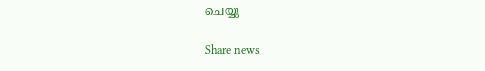ചെയ്യു

Share news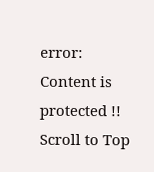error: Content is protected !!
Scroll to Top